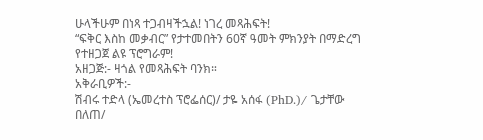ሁላችሁም በነጻ ተጋብዛችኋል! ነገረ መጻሕፍት!
“ፍቅር እስከ መቃብር” የታተመበትን 60ኛ ዓመት ምክንያት በማድረግ የተዘጋጀ ልዩ ፕሮግራም!
አዘጋጅ:- ዛጎል የመጻሕፍት ባንክ።
አቅራቢዎች:-
ሽብሩ ተድላ (ኤመረተስ ፕሮፌሰር)/ ታዬ አሰፋ (PhD.)/ ጌታቸው በለጠ/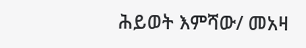ሕይወት እምሻው/ መአዛ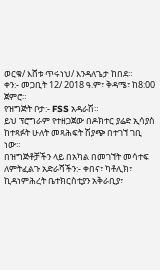ወርቁ/ እሸቱ ጥሩነህ/ እንዳለጌታ ከበደ።
ቀን:- መጋቢት 12/ 2018 ዓ.ም፣ ቅዳሜ፣ ከ8:00 ጀምሮ።
የዝግጅት ቦታ:- FSS አዳራሽ።
ይህ ፕሮግራም የተዘጋጀው በዶክተር ያሬድ ኢሳያስ
ከተጻፉት ሁለት መጻሕፍት ሽያጭ በተገኘ ገቢ ነው።
በዝግጅቶቻችን ላይ በአካል በመገኘት መሳተፍ ለምትፈልጉ አድራሻችን:- ቀበና፣ ካቶሊክ፣ ኪዳነምሕረት ቤተክርስቲያን አቅራቢያ፣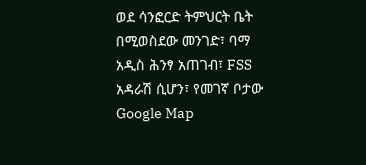ወደ ሳንፎርድ ትምህርት ቤት በሚወስደው መንገድ፣ ባማ አዲስ ሕንፃ አጠገብ፣ FSS አዳራሽ ሲሆን፣ የመገኛ ቦታው
Google Map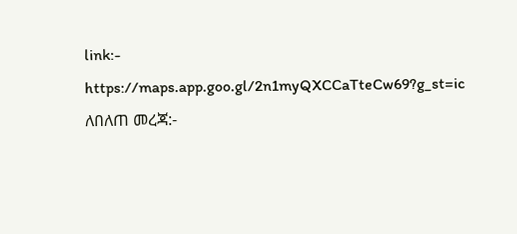link:-
https://maps.app.goo.gl/2n1myQXCCaTteCw69?g_st=ic
ለበለጠ መረጃ:-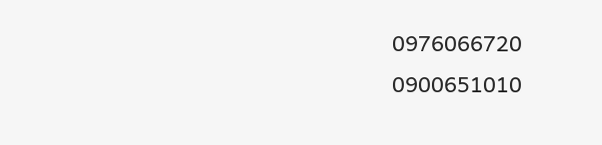0976066720
0900651010